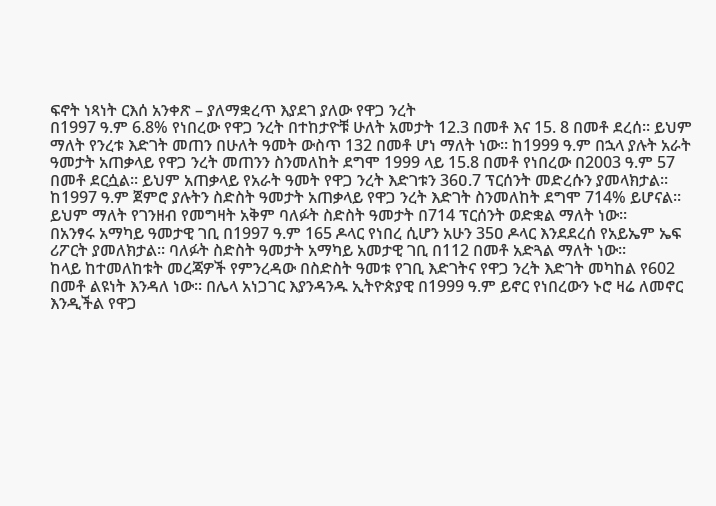ፍኖት ነጻነት ርእሰ አንቀጽ – ያለማቋረጥ እያደገ ያለው የዋጋ ንረት
በ1997 ዓ.ም 6.8% የነበረው የዋጋ ንረት በተከታዮቹ ሁለት አመታት 12.3 በመቶ እና 15. 8 በመቶ ደረሰ፡፡ ይህም ማለት የንረቱ እድገት መጠን በሁለት ዓመት ውስጥ 132 በመቶ ሆነ ማለት ነው፡፡ ከ1999 ዓ.ም በኋላ ያሉት አራት ዓመታት አጠቃላይ የዋጋ ንረት መጠንን ስንመለከት ደግሞ 1999 ላይ 15.8 በመቶ የነበረው በ2003 ዓ.ም 57 በመቶ ደርሷል፡፡ ይህም አጠቃላይ የአራት ዓመት የዋጋ ንረት እድገቱን 36ዐ.7 ፕርሰንት መድረሱን ያመላክታል፡፡
ከ1997 ዓ.ም ጀምሮ ያሉትን ስድስት ዓመታት አጠቃላይ የዋጋ ንረት እድገት ስንመለከት ደግሞ 714% ይሆናል፡፡ ይህም ማለት የገንዘብ የመግዛት አቅም ባለፉት ስድስት ዓመታት በ714 ፕርሰንት ወድቋል ማለት ነው፡፡
በአንፃሩ አማካይ ዓመታዊ ገቢ በ1997 ዓ.ም 165 ዶላር የነበረ ሲሆን አሁን 35ዐ ዶላር እንደደረሰ የአይኤም ኤፍ ሪፖርት ያመለክታል፡፡ ባለፉት ስድስት ዓመታት አማካይ አመታዊ ገቢ በ112 በመቶ አድጓል ማለት ነው፡፡
ከላይ ከተመለከቱት መረጃዎች የምንረዳው በስድስት ዓመቱ የገቢ እድገትና የዋጋ ንረት እድገት መካከል የ602 በመቶ ልዩነት እንዳለ ነው፡፡ በሌላ አነጋገር እያንዳንዱ ኢትዮጵያዊ በ1999 ዓ.ም ይኖር የነበረውን ኑሮ ዛሬ ለመኖር እንዲችል የዋጋ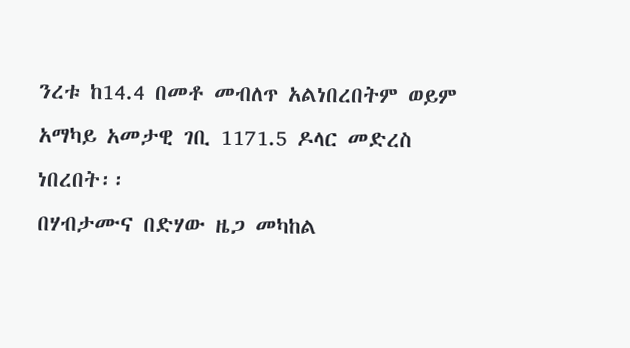ንረቱ ከ14.4 በመቶ መብለጥ አልነበረበትም ወይም አማካይ አመታዊ ገቢ 1171.5 ዶላር መድረስ ነበረበት፡፡
በሃብታሙና በድሃው ዜጋ መካከል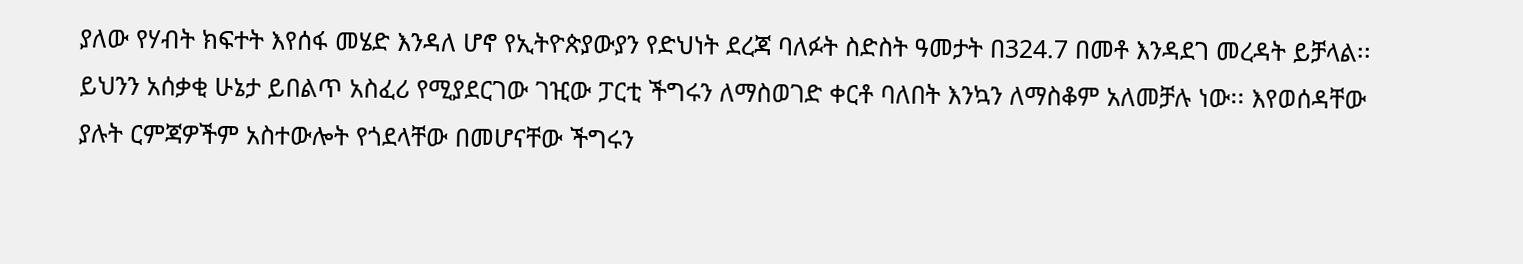ያለው የሃብት ክፍተት እየሰፋ መሄድ እንዳለ ሆኖ የኢትዮጵያውያን የድህነት ደረጃ ባለፉት ስድስት ዓመታት በ324.7 በመቶ እንዳደገ መረዳት ይቻላል፡፡ ይህንን አሰቃቂ ሁኔታ ይበልጥ አስፈሪ የሚያደርገው ገዢው ፓርቲ ችግሩን ለማስወገድ ቀርቶ ባለበት እንኳን ለማስቆም አለመቻሉ ነው፡፡ እየወሰዳቸው ያሉት ርምጃዎችም አስተውሎት የጎደላቸው በመሆናቸው ችግሩን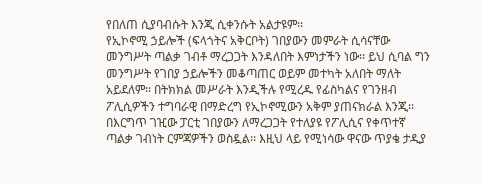የበለጠ ሲያባብሱት እንጂ ሲቀንሱት አልታዩም፡፡
የኢኮኖሚ ኃይሎች (ፍላጎትና አቅርቦት) ገበያውን መምራት ሲሳናቸው መንግሥት ጣልቃ ገብቶ ማረጋጋት እንዳለበት እምነታችን ነው፡፡ ይህ ሲባል ግን መንግሥት የገበያ ኃይሎችን መቆጣጠር ወይም መተካት አለበት ማለት አይደለም፡፡ በትክክል መሥራት እንዲችሉ የሚረዱ የፊስካልና የገንዘብ ፖሊሲዎችን ተግባራዊ በማድረግ የኢኮኖሚውን አቅም ያጠናክራል እንጂ፡፡
በእርግጥ ገዢው ፓርቲ ገበያውን ለማረጋጋት የተለያዩ የፖሊሲና የቀጥተኛ ጣልቃ ገብነት ርምጃዎችን ወስዷል፡፡ እዚህ ላይ የሚነሳው ዋናው ጥያቄ ታዲያ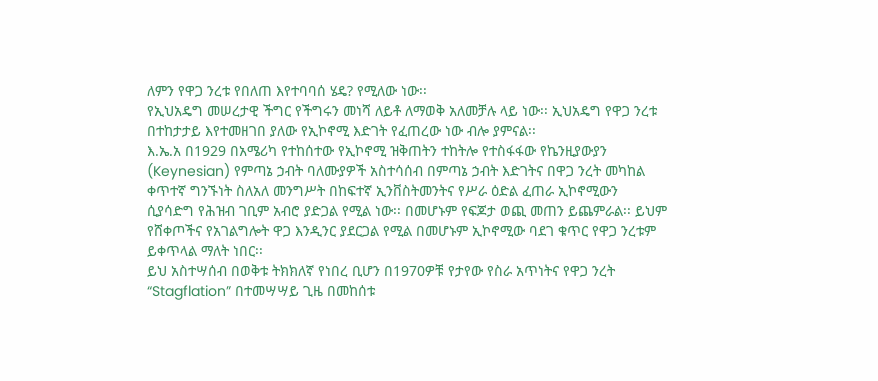ለምን የዋጋ ንረቱ የበለጠ እየተባባሰ ሄዴ? የሚለው ነው፡፡
የኢህአዴግ መሠረታዊ ችግር የችግሩን መነሻ ለይቶ ለማወቅ አለመቻሉ ላይ ነው፡፡ ኢህአዴግ የዋጋ ንረቱ በተከታታይ እየተመዘገበ ያለው የኢኮኖሚ እድገት የፈጠረው ነው ብሎ ያምናል፡፡
እ.ኤ.አ በ1929 በአሜሪካ የተከሰተው የኢኮኖሚ ዝቅጠትን ተከትሎ የተስፋፋው የኬንዚያውያን (Keynesian) የምጣኔ ኃብት ባለሙያዎች አስተሳሰብ በምጣኔ ኃብት እድገትና በዋጋ ንረት መካከል ቀጥተኛ ግንኙነት ስለአለ መንግሥት በከፍተኛ ኢንቨስትመንትና የሥራ ዕድል ፈጠራ ኢኮኖሚውን ሲያሳድግ የሕዝብ ገቢም አብሮ ያድጋል የሚል ነው፡፡ በመሆኑም የፍጆታ ወጪ መጠን ይጨምራል፡፡ ይህም የሸቀጦችና የአገልግሎት ዋጋ እንዲንር ያደርጋል የሚል በመሆኑም ኢኮኖሚው ባደገ ቁጥር የዋጋ ንረቱም ይቀጥላል ማለት ነበር፡፡
ይህ አስተሣሰብ በወቅቱ ትክክለኛ የነበረ ቢሆን በ1970ዎቹ የታየው የስራ አጥነትና የዋጋ ንረት “Stagflation” በተመሣሣይ ጊዜ በመከሰቱ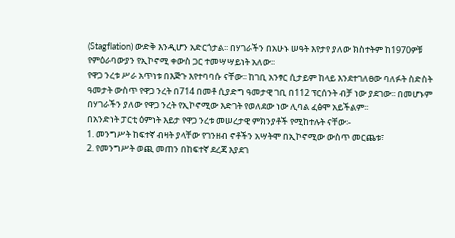(Stagflation) ውድቅ እንዲሆን አድርጎታል፡፡ በሃገራችን በአሁኑ ሠዓት እየታየ ያለው ክስተትም ከ1970ዎቹ የምዕራባውያን የኢኮኖሚ ቀውስ ጋር ተመሣሣይነት አለው፡፡
የዋጋ ንረቱ ሥራ አጥነቱ በእጅጉ እየተባባሱ ናቸው፡፡ ከገቢ አንፃር ሲታይም ከላይ እንደተገለፀው ባለፉት ስድስት ዓመታት ውስጥ የዋጋ ንረት በ714 በመቶ ሲያድግ ዓመታዊ ገቢ በ112 ፕርሰንት ብቻ ነው ያደገው፡፡ በመሆኑም በሃገራችን ያለው የዋጋ ንረት የኢኮኖሚው እድገት የወለደው ነው ሊባል ፈፅሞ አይችልም፡፡
በአንድነት ፓርቲ ዕምነት እይታ የዋጋ ንረቱ መሠረታዊ ምክንያቶች የሚከተሉት ናቸው፡-
1. መንግሥት ከፍተኛ ብዛት ያላቸው የገንዘብ ኖቶችን አሣትሞ በኢኮኖሚው ውስጥ መርጨቱ፣
2. የመንግሥት ወጪ መጠን በከፍተኛ ደረጃ እያደገ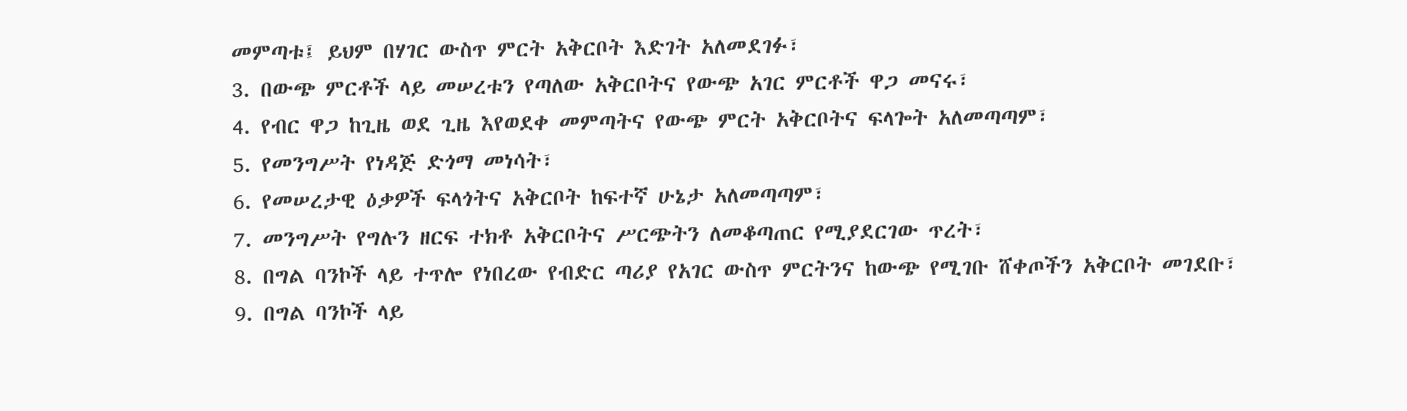መምጣቱ፤ ይህም በሃገር ውስጥ ምርት አቅርቦት እድገት አለመደገፉ፣
3. በውጭ ምርቶች ላይ መሠረቱን የጣለው አቅርቦትና የውጭ አገር ምርቶች ዋጋ መናሩ፣
4. የብር ዋጋ ከጊዜ ወደ ጊዜ እየወደቀ መምጣትና የውጭ ምርት አቅርቦትና ፍላጐት አለመጣጣም፣
5. የመንግሥት የነዳጅ ድጎማ መነሳት፣
6. የመሠረታዊ ዕቃዎች ፍላጎትና አቅርቦት ከፍተኛ ሁኔታ አለመጣጣም፣
7. መንግሥት የግሉን ዘርፍ ተክቶ አቅርቦትና ሥርጭትን ለመቆጣጠር የሚያደርገው ጥረት፣
8. በግል ባንኮች ላይ ተጥሎ የነበረው የብድር ጣሪያ የአገር ውስጥ ምርትንና ከውጭ የሚገቡ ሸቀጦችን አቅርቦት መገደቡ፣
9. በግል ባንኮች ላይ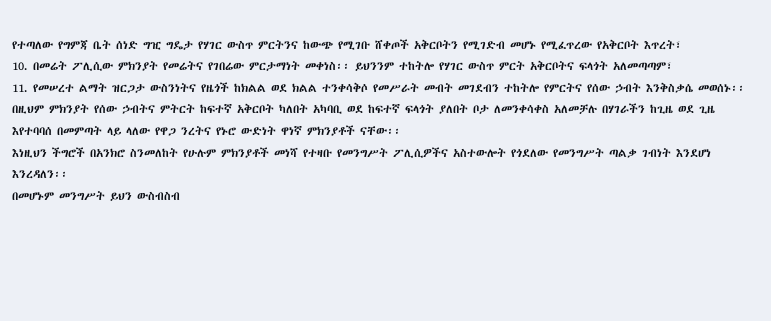የተጣለው የግምጃ ቤት ሰነድ ግዢ ግዴታ የሃገር ውስጥ ምርትንና ከውጭ የሚገቡ ሸቀጦች አቅርቦትን የሚገድብ መሆኑ የሚፈጥረው የአቅርቦት እጥረት፣
10. በመሬት ፖሊሲው ምክንያት የመሬትና የገበሬው ምርታማነት መቀነስ፡፡ ይህንንም ተከትሎ የሃገር ውስጥ ምርት አቅርቦትና ፍላጎት አለመጣጣም፣
11. የመሠረተ ልማት ዝርጋታ ውስንነትና የዜጎች ከክልል ወደ ክልል ተንቀሳቅሶ የመሥራት መብት መገደብን ተከትሎ የምርትና የሰው ኃብት እንቅስቃሴ መወሰኑ፡፡ በዚህም ምክንያት የሰው ኃብትና ምትርት ከፍተኛ አቅርቦት ካለበት አካባቢ ወደ ከፍተኛ ፍላጎት ያለበት ቦታ ለመንቀሳቀስ አለመቻሉ በሃገራችን ከጊዜ ወደ ጊዜ እየተባባሰ በመምጣት ላይ ላለው የዋጋ ንረትና የኑሮ ውድነት ዋነኛ ምክንያቶች ናቸው፡፡
እነዚህን ችግሮች በአንክሮ ስንመለከት የሁሉም ምክንያቶች መነሻ የተዛቡ የመንግሥት ፖሊሲዎችና አስተውሎት የጎደለው የመንግሥት ጣልቃ ገብነት እንደሆነ እንረዳለን፡፡
በመሆኑም መንግሥት ይህን ውስብስብ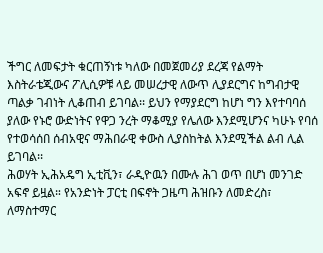ችግር ለመፍታት ቁርጠኝነቱ ካለው በመጀመሪያ ደረጃ የልማት እስትራቴጂውና ፖሊሲዎቹ ላይ መሠረታዊ ለውጥ ሊያደርግና ከግብታዊ ጣልቃ ገብነት ሊቆጠብ ይገባል፡፡ ይህን የማያደርግ ከሆነ ግን እየተባባሰ ያለው የኑሮ ውድነትና የዋጋ ንረት ማቆሚያ የሌለው እንደሚሆንና ካሁኑ የባሰ የተወሳሰበ ሰብአዊና ማሕበራዊ ቀውስ ሊያስከትል እንደሚችል ልብ ሊል ይገባል፡፡
ሕወሃት ኢሕአዴግ ኢቲቪን፣ ራዲዮዉን በሙሉ ሕገ ወጥ በሆነ መንገድ አፍኖ ይዟል። የአንድነት ፓርቲ በፍኖት ጋዜጣ ሕዝቡን ለመድረስ፣ ለማስተማር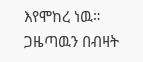እየሞከረ ነዉ። ጋዜጣዉን በብዛት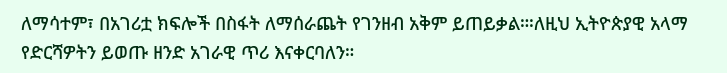ለማሳተም፣ በአገሪቷ ክፍሎች በስፋት ለማሰራጨት የገንዘብ አቅም ይጠይቃል።፡ለዚህ ኢትዮጵያዊ አላማ የድርሻዎትን ይወጡ ዘንድ አገራዊ ጥሪ እናቀርባለን።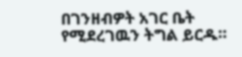በገንዘብዎት አገር ቤት የሚደረገዉን ትግል ይርዱ።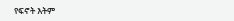የፍኖት እትም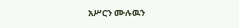አሥርን ሙሉዉን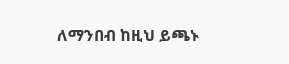ለማንበብ ከዚህ ይጫኑ